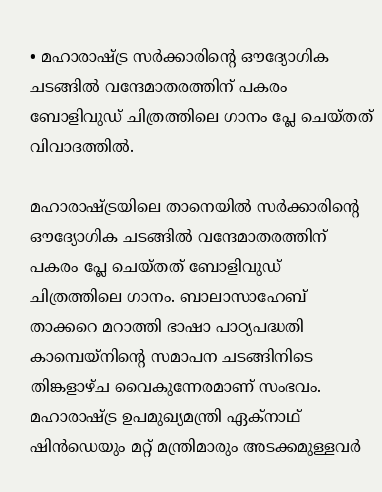• മഹാരാഷ്ട്ര സർക്കാരിന്റെ ഔദ്യോഗിക ചടങ്ങിൽ വന്ദേമാതരത്തിന് പകരം ബോളിവുഡ് ചിത്രത്തിലെ ഗാനം പ്ലേ ചെയ്തത് വിവാദത്തിൽ.

മഹാരാഷ്ട്രയിലെ താനെയിൽ സര്‍ക്കാരിന്‍റെ ഔദ്യോഗിക ചടങ്ങിൽ വന്ദേമാതരത്തിന് പകരം പ്ലേ ചെയ്തത് ബോളിവുഡ് ചിത്രത്തിലെ ഗാനം. ബാലാസാഹേബ് താക്കറെ മറാത്തി ഭാഷാ പാഠ്യപദ്ധതി കാമ്പെയ്‌നിന്റെ സമാപന ചടങ്ങിനിടെ തിങ്കളാഴ്ച വൈകുന്നേരമാണ് സംഭവം. മഹാരാഷ്ട്ര ഉപമുഖ്യമന്ത്രി ഏക്‌നാഥ് ഷിൻഡെയും മറ്റ് മന്ത്രിമാരും അടക്കമുള്ളവര്‍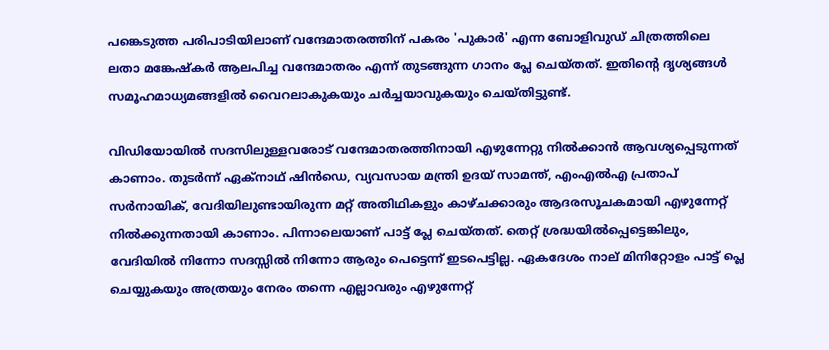പങ്കെടുത്ത പരിപാടിയിലാണ് വന്ദേമാതരത്തിന് പകരം 'പുകാർ' എന്ന ബോളിവുഡ് ചിത്രത്തിലെ ലതാ മങ്കേഷ്കർ ആലപിച്ച വന്ദേമാതരം എന്ന് തുടങ്ങുന്ന ഗാനം പ്ലേ ചെയ്തത്. ഇതിന്‍റെ ദൃശ്യങ്ങള്‍ സമൂഹമാധ്യമങ്ങളിൽ വൈറലാകുകയും ചർച്ചയാവുകയും ചെയ്തിട്ടുണ്ട്.

വിഡിയോയില്‍ സദസിലുള്ളവരോട് വന്ദേമാതരത്തിനായി എഴുന്നേറ്റു നിൽക്കാൻ ആവശ്യപ്പെടുന്നത് കാണാം. തുടര്‍ന്ന് ഏക്‌നാഥ് ഷിൻഡെ, വ്യവസായ മന്ത്രി ഉദയ് സാമന്ത്, എംഎൽഎ പ്രതാപ് സർനായിക്, വേദിയിലുണ്ടായിരുന്ന മറ്റ് അതിഥികളും കാഴ്ചക്കാരും ആദരസൂചകമായി എഴുന്നേറ്റ് നില്‍ക്കുന്നതായി കാണാം. പിന്നാലെയാണ് പാട്ട് പ്ലേ ചെയ്തത്. തെറ്റ് ശ്രദ്ധയിൽപ്പെട്ടെങ്കിലും, വേദിയിൽ നിന്നോ സദസ്സിൽ നിന്നോ ആരും പെട്ടെന്ന് ഇടപെട്ടില്ല. ഏകദേശം നാല് മിനിറ്റോളം പാട്ട് പ്ലെ ചെയ്യുകയും അത്രയും നേരം തന്നെ എല്ലാവരും എഴുന്നേറ്റ്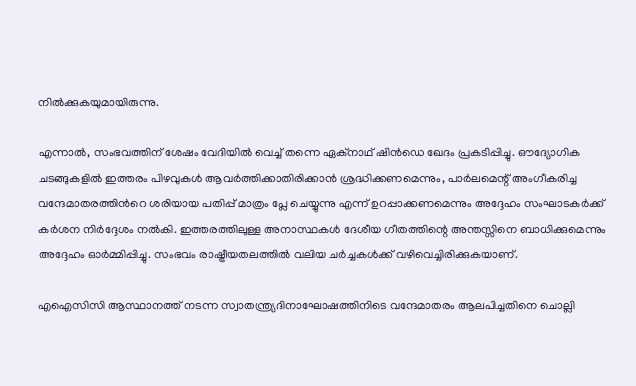നിൽക്കുകയുമായിരുന്നു.

എന്നാല്‍, സംഭവത്തിന് ശേഷം വേദിയിൽ വെച്ച് തന്നെ ഏക്‌നാഥ് ഷിൻഡെ ഖേദം പ്രകടിപ്പിച്ചു. ഔദ്യോഗിക ചടങ്ങുകളിൽ ഇത്തരം പിഴവുകൾ ആവർത്തിക്കാതിരിക്കാൻ ശ്രദ്ധിക്കണമെന്നും, പാർലമെന്റ് അംഗീകരിച്ച വന്ദേമാതരത്തിന്‍റെ ശരിയായ പതിപ്പ് മാത്രം പ്ലേ ചെയ്യുന്നു എന്ന് ഉറപ്പാക്കണമെന്നും അദ്ദേഹം സംഘാടകർക്ക് കർശന നിർദ്ദേശം നൽകി. ഇത്തരത്തിലുള്ള അനാസ്ഥകൾ ദേശീയ ഗീതത്തിന്റെ അന്തസ്സിനെ ബാധിക്കുമെന്നും അദ്ദേഹം ഓർമ്മിപ്പിച്ചു. സംഭവം രാഷ്ട്രീയതലത്തിൽ വലിയ ചർച്ചകൾക്ക് വഴിവെച്ചിരിക്കുകയാണ്.

എഐസിസി ആസ്ഥാനത്ത് നടന്ന സ്വാതന്ത്ര്യദിനാഘോഷത്തിനിടെ വന്ദേമാതരം ആലപിച്ചതിനെ ചൊല്ലി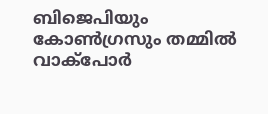ബിജെപിയും കോൺഗ്രസും തമ്മിൽ വാക്പോര്‍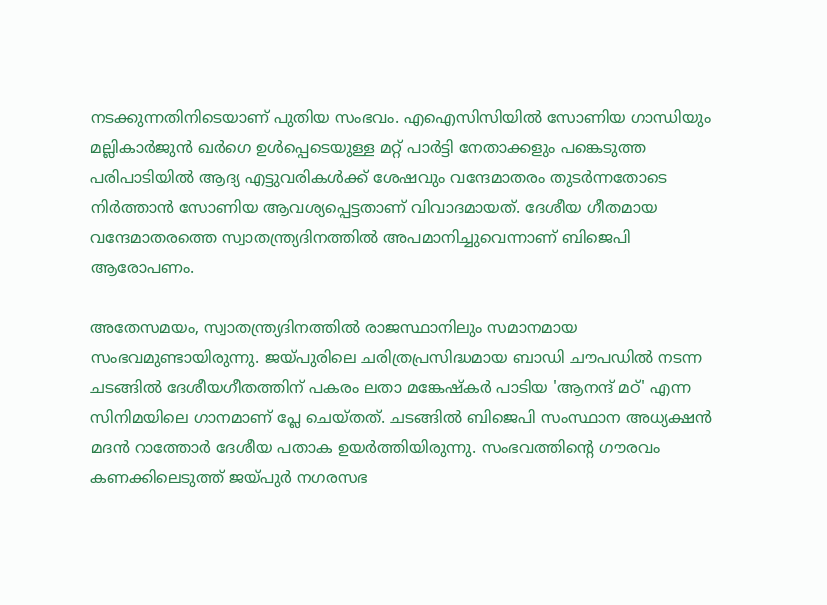നടക്കുന്നതിനിടെയാണ് പുതിയ സംഭവം. എഐസിസിയില്‍ സോണിയ ഗാന്ധിയും മല്ലികാർജുൻ ഖർഗെ ഉൾപ്പെടെയുള്ള മറ്റ് പാർട്ടി നേതാക്കളും പങ്കെടുത്ത പരിപാടിയില്‍ ആദ്യ എട്ടുവരികള്‍ക്ക് ശേഷവും വന്ദേമാതരം തുടര്‍ന്നതോടെ നിര്‍ത്താന്‍ സോണിയ ആവശ്യപ്പെട്ടതാണ് വിവാദമായത്. ദേശീയ ഗീതമായ വന്ദേമാതരത്തെ സ്വാതന്ത്ര്യദിനത്തില്‍ അപമാനിച്ചുവെന്നാണ് ബിജെപി ആരോപണം.

അതേസമയം, സ്വാതന്ത്ര്യദിനത്തില്‍ രാജസ്ഥാനിലും സമാനമായ സംഭവമുണ്ടായിരുന്നു. ജയ്പുരിലെ ചരിത്രപ്രസിദ്ധമായ ബാഡി ചൗപഡിൽ നടന്ന ചടങ്ങിൽ ദേശീയഗീതത്തിന് പകരം ലതാ മങ്കേഷ്കർ പാടിയ 'ആനന്ദ് മഠ്' എന്ന സിനിമയിലെ ഗാനമാണ് പ്ലേ ചെയ്തത്. ചടങ്ങിൽ ബിജെപി സംസ്ഥാന അധ്യക്ഷൻ മദൻ റാത്തോർ ദേശീയ പതാക ഉയർത്തിയിരുന്നു. സംഭവത്തിന്‍റെ ഗൗരവം കണക്കിലെടുത്ത് ജയ്പുർ നഗരസഭ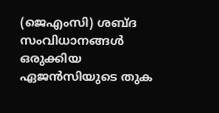(ജെഎംസി) ശബ്ദ സംവിധാനങ്ങൾ ഒരുക്കിയ ഏജൻസിയുടെ തുക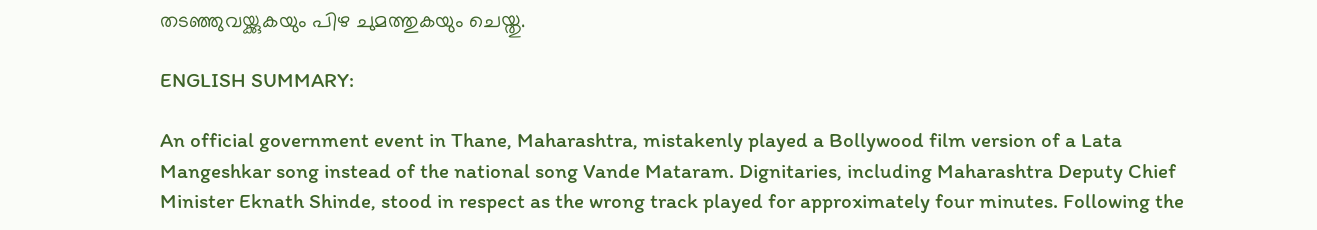തടഞ്ഞുവയ്ക്കുകയും പിഴ ചുമത്തുകയും ചെയ്തു.

ENGLISH SUMMARY:

An official government event in Thane, Maharashtra, mistakenly played a Bollywood film version of a Lata Mangeshkar song instead of the national song Vande Mataram. Dignitaries, including Maharashtra Deputy Chief Minister Eknath Shinde, stood in respect as the wrong track played for approximately four minutes. Following the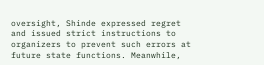oversight, Shinde expressed regret and issued strict instructions to organizers to prevent such errors at future state functions. Meanwhile,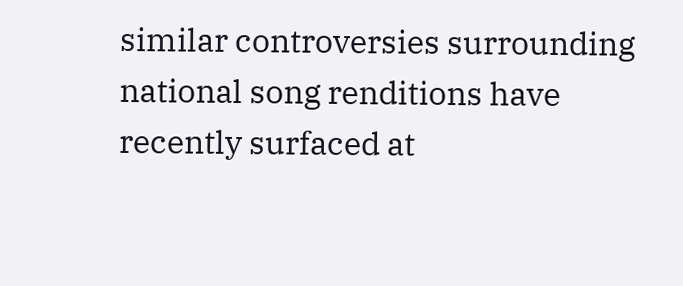similar controversies surrounding national song renditions have recently surfaced at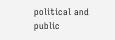political and public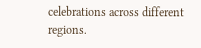celebrations across different regions.